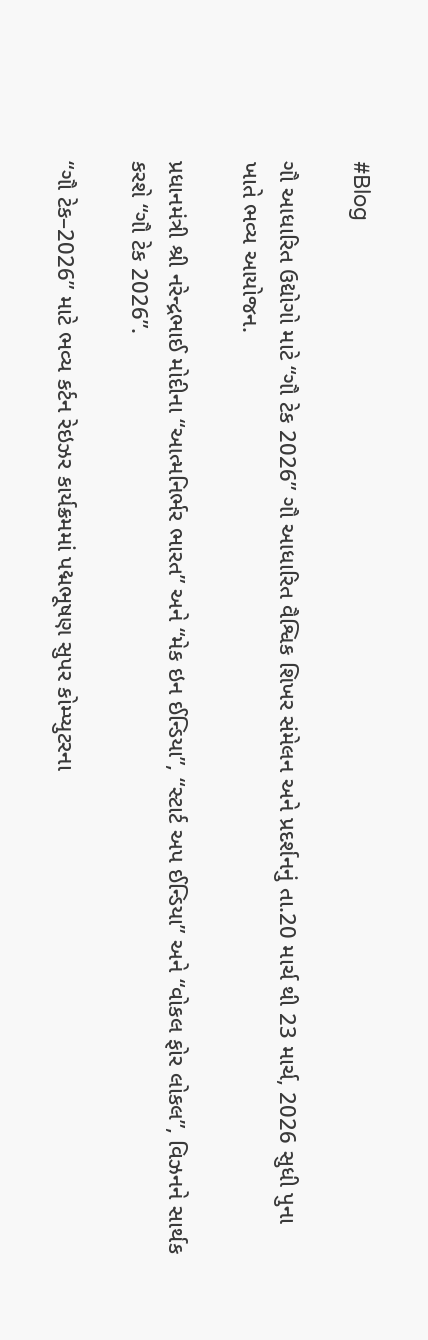#Blog

ગૌ આધારિત ઉદ્યોગો માટે “ગૌ ટેક 2026” ગૌ આધારિત વૈશ્વિક શિખર સંમેલન અને પ્રદર્શનનું તા.20 માર્ચ થી 23 માર્ચ, 2026 સુધી પુના ખાતે ભવ્ય આયોજન.

પ્રધાનમંત્રી શ્રી નરેન્દ્રભાઈ મોદીના “આત્મનિર્ભર ભારત” અને “મેક ઇન ઈન્ડિયા”, “સ્ટાર્ટ અપ ઈન્ડિયા” અને “વોકલ ફોર લોકલ”, વિઝનને સાર્થક કરશે “ગૌ ટેક 2026”.

“ગૌ ટેક–2026” માટે ભવ્ય કર્ટન રેઇઝર કાર્યક્રમમાં પદ્મભૂષણ સુપર કોમ્પ્યુટરના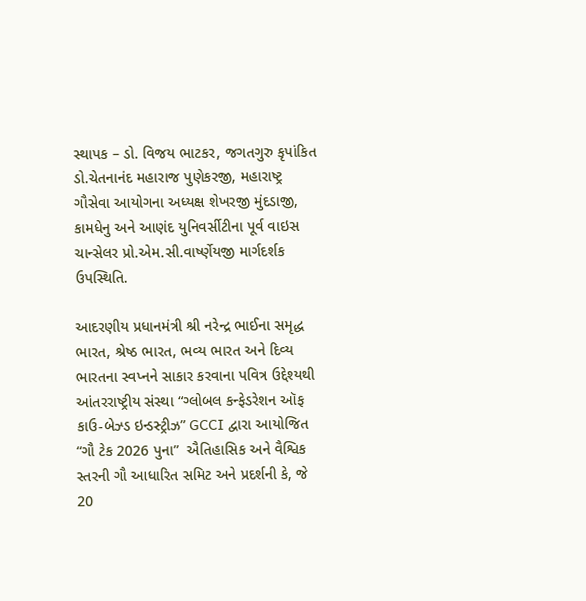સ્થાપક – ડો. વિજય ભાટકર, જગતગુરુ કૃપાંકિત ડો.ચેતનાનંદ મહારાજ પુણેકરજી, મહારાષ્ટ્ર ગૌસેવા આયોગના અધ્યક્ષ શેખરજી મુંદડાજી, કામધેનુ અને આણંદ યુનિવર્સીટીના પૂર્વ વાઇસ ચાન્સેલર પ્રો.એમ.સી.વાર્ષ્ણેયજી માર્ગદર્શક ઉપસ્થિતિ.

આદરણીય પ્રધાનમંત્રી શ્રી નરેન્દ્ર ભાઈના સમૃદ્ધ ભારત, શ્રેષ્ઠ ભારત, ભવ્ય ભારત અને દિવ્ય ભારતના સ્વપ્નને સાકાર કરવાના પવિત્ર ઉદ્દેશ્યથી આંતરરાષ્ટ્રીય સંસ્થા “ગ્લોબલ કન્ફેડરેશન ઑફ કાઉ-બેઝ્ડ ઇન્ડસ્ટ્રીઝ” GCCI દ્વારા આયોજિત “ગૌ ટેક 2026 પુના”  ઐતિહાસિક અને વૈશ્વિક સ્તરની ગૌ આધારિત સમિટ અને પ્રદર્શની કે, જે 20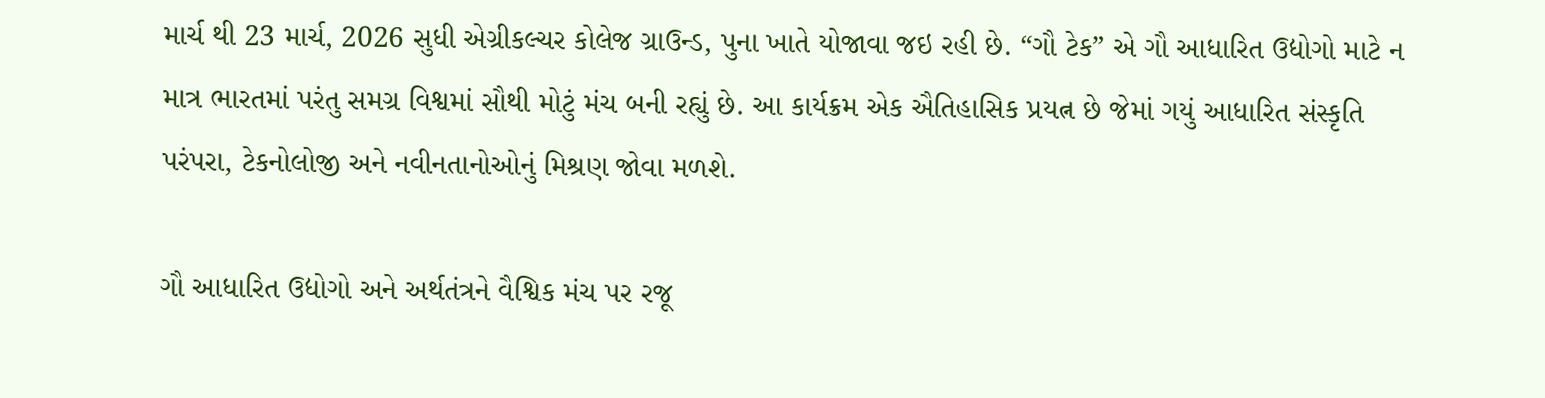માર્ચ થી 23 માર્ચ, 2026 સુધી એગ્રીકલ્ચર કોલેજ ગ્રાઉન્ડ, પુના ખાતે યોજાવા જઇ રહી છે. “ગૌ ટેક” એ ગૌ આધારિત ઉદ્યોગો માટે ન માત્ર ભારતમાં પરંતુ સમગ્ર વિશ્વમાં સૌથી મોટું મંચ બની રહ્યું છે. આ કાર્યક્રમ એક ઐતિહાસિક પ્રયત્ન છે જેમાં ગયું આધારિત સંસ્કૃતિ પરંપરા, ટેકનોલોજી અને નવીનતાનોઓનું મિશ્રણ જોવા મળશે.

ગૌ આધારિત ઉદ્યોગો અને અર્થતંત્રને વૈશ્વિક મંચ પર રજૂ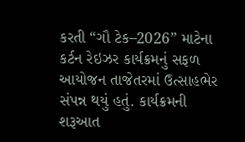કરતી “ગૌ ટેક–2026” માટેના કર્ટન રેઇઝર કાર્યક્રમનું સફળ આયોજન તાજેતરમાં ઉત્સાહભેર સંપન્ન થયું હતું. કાર્યક્રમની શરૂઆત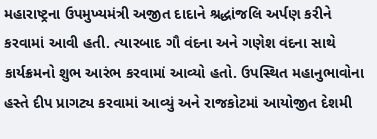મહારાષ્ટ્રના ઉપમુખ્યમંત્રી અજીત દાદાને શ્રદ્ધાંજલિ અર્પણ કરીને કરવામાં આવી હતી. ત્યારબાદ ગૌ વંદના અને ગણેશ વંદના સાથે કાર્યક્રમનો શુભ આરંભ કરવામાં આવ્યો હતો. ઉપસ્થિત મહાનુભાવોના હસ્તે દીપ પ્રાગટ્ય કરવામાં આવ્યું અને રાજકોટમાં આયોજીત દેશમી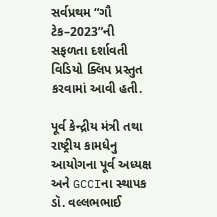સર્વપ્રથમ “ગૌ ટેક–2023”ની સફળતા દર્શાવતી વિડિયો ક્લિપ પ્રસ્તુત કરવામાં આવી હતી.

પૂર્વ કેન્દ્રીય મંત્રી તથા રાષ્ટ્રીય કામધેનુ આયોગના પૂર્વ અધ્યક્ષ અને GCCIના સ્થાપક ડૉ. વલ્લભભાઈ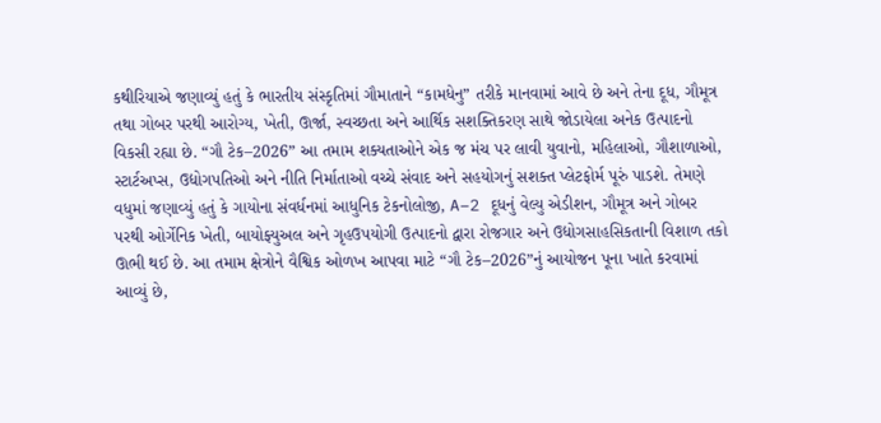કથીરિયાએ જણાવ્યું હતું કે ભારતીય સંસ્કૃતિમાં ગૌમાતાને “કામધેનુ” તરીકે માનવામાં આવે છે અને તેના દૂધ, ગૌમૂત્ર તથા ગોબર પરથી આરોગ્ય, ખેતી, ઊર્જા, સ્વચ્છતા અને આર્થિક સશક્તિકરણ સાથે જોડાયેલા અનેક ઉત્પાદનો વિકસી રહ્યા છે. “ગૌ ટેક–2026” આ તમામ શક્યતાઓને એક જ મંચ પર લાવી યુવાનો, મહિલાઓ, ગૌશાળાઓ, સ્ટાર્ટઅપ્સ, ઉદ્યોગપતિઓ અને નીતિ નિર્માતાઓ વચ્ચે સંવાદ અને સહયોગનું સશક્ત પ્લેટફોર્મ પૂરું પાડશે. તેમણે વધુમાં જણાવ્યું હતું કે ગાયોના સંવર્ધનમાં આધુનિક ટેકનોલોજી, A–2 દૂધનું વેલ્યુ એડીશન, ગૌમૂત્ર અને ગોબર પરથી ઓર્ગેનિક ખેતી, બાયોફ્યુઅલ અને ગૃહઉપયોગી ઉત્પાદનો દ્વારા રોજગાર અને ઉદ્યોગસાહસિકતાની વિશાળ તકો ઊભી થઈ છે. આ તમામ ક્ષેત્રોને વૈશ્વિક ઓળખ આપવા માટે “ગૌ ટેક–2026”નું આયોજન પૂના ખાતે કરવામાં આવ્યું છે,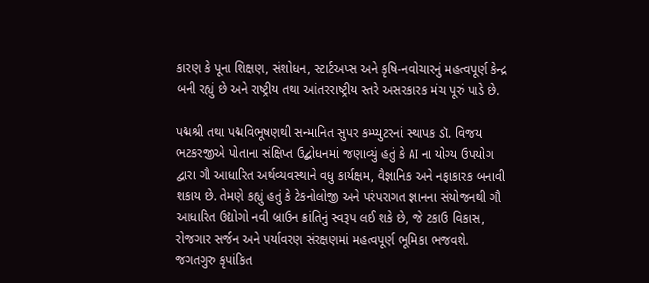કારણ કે પૂના શિક્ષણ, સંશોધન, સ્ટાર્ટઅપ્સ અને કૃષિ-નવોચારનું મહત્વપૂર્ણ કેન્દ્ર બની રહ્યું છે અને રાષ્ટ્રીય તથા આંતરરાષ્ટ્રીય સ્તરે અસરકારક મંચ પૂરું પાડે છે.

પદ્મશ્રી તથા પદ્મવિભૂષણથી સન્માનિત સુપર કમ્પ્યુટરનાં સ્થાપક ડૉ. વિજય ભટકરજીએ પોતાના સંક્ષિપ્ત ઉદ્બોધનમાં જણાવ્યું હતું કે AI ના યોગ્ય ઉપયોગ દ્વારા ગૌ આધારિત અર્થવ્યવસ્થાને વધુ કાર્યક્ષમ, વૈજ્ઞાનિક અને નફાકારક બનાવી શકાય છે. તેમણે કહ્યું હતું કે ટેકનોલોજી અને પરંપરાગત જ્ઞાનના સંયોજનથી ગૌ આધારિત ઉદ્યોગો નવી બ્રાઉન ક્રાંતિનું સ્વરૂપ લઈ શકે છે, જે ટકાઉ વિકાસ, રોજગાર સર્જન અને પર્યાવરણ સંરક્ષણમાં મહત્વપૂર્ણ ભૂમિકા ભજવશે.
જગતગુરુ કૃપાંકિત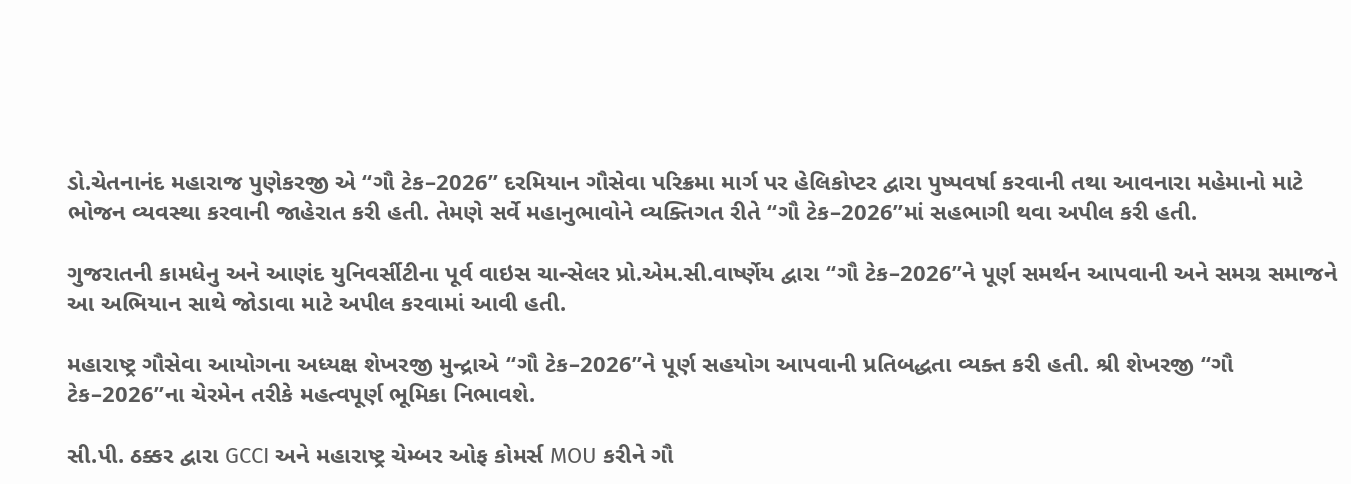ડો.ચેતનાનંદ મહારાજ પુણેકરજી એ “ગૌ ટેક–2026” દરમિયાન ગૌસેવા પરિક્રમા માર્ગ પર હેલિકોપ્ટર દ્વારા પુષ્પવર્ષા કરવાની તથા આવનારા મહેમાનો માટે ભોજન વ્યવસ્થા કરવાની જાહેરાત કરી હતી. તેમણે સર્વે મહાનુભાવોને વ્યક્તિગત રીતે “ગૌ ટેક–2026”માં સહભાગી થવા અપીલ કરી હતી.

ગુજરાતની કામધેનુ અને આણંદ યુનિવર્સીટીના પૂર્વ વાઇસ ચાન્સેલર પ્રો.એમ.સી.વાર્ષ્ણેય દ્વારા “ગૌ ટેક–2026”ને પૂર્ણ સમર્થન આપવાની અને સમગ્ર સમાજને આ અભિયાન સાથે જોડાવા માટે અપીલ કરવામાં આવી હતી.

મહારાષ્ટ્ર ગૌસેવા આયોગના અધ્યક્ષ શેખરજી મુન્દ્રાએ “ગૌ ટેક–2026”ને પૂર્ણ સહયોગ આપવાની પ્રતિબદ્ધતા વ્યક્ત કરી હતી. શ્રી શેખરજી “ગૌ ટેક–2026”ના ચેરમેન તરીકે મહત્વપૂર્ણ ભૂમિકા નિભાવશે.

સી.પી. ઠક્કર દ્વારા GCCI અને મહારાષ્ટ્ર ચેમ્બર ઓફ કોમર્સ MOU કરીને ગૌ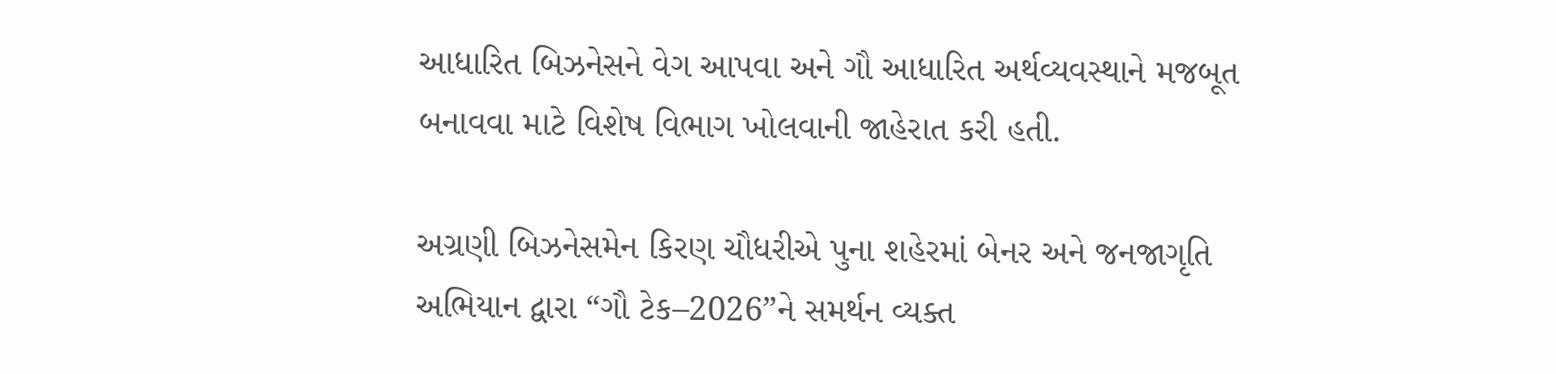આધારિત બિઝનેસને વેગ આપવા અને ગૌ આધારિત અર્થવ્યવસ્થાને મજબૂત બનાવવા માટે વિશેષ વિભાગ ખોલવાની જાહેરાત કરી હતી.

અગ્રણી બિઝનેસમેન કિરણ ચૌધરીએ પુના શહેરમાં બેનર અને જનજાગૃતિ અભિયાન દ્વારા “ગૌ ટેક–2026”ને સમર્થન વ્યક્ત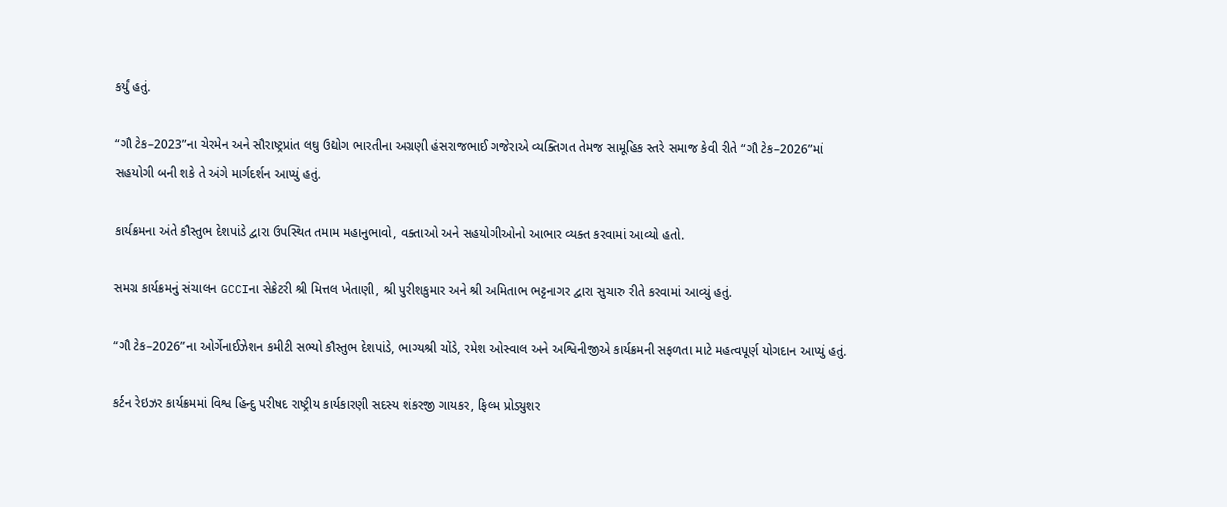કર્યું હતું.

“ગૌ ટેક–2023”ના ચેરમેન અને સૌરાષ્ટ્રપ્રાંત લઘુ ઉદ્યોગ ભારતીના અગ્રણી હંસરાજભાઈ ગજેરાએ વ્યક્તિગત તેમજ સામૂહિક સ્તરે સમાજ કેવી રીતે “ગૌ ટેક–2026”માં સહયોગી બની શકે તે અંગે માર્ગદર્શન આપ્યું હતું.

કાર્યક્રમના અંતે કૌસ્તુભ દેશપાંડે દ્વારા ઉપસ્થિત તમામ મહાનુભાવો, વક્તાઓ અને સહયોગીઓનો આભાર વ્યક્ત કરવામાં આવ્યો હતો.

સમગ્ર કાર્યક્રમનું સંચાલન GCCIના સેક્રેટરી શ્રી મિત્તલ ખેતાણી, શ્રી પુરીશકુમાર અને શ્રી અમિતાભ ભટ્ટનાગર દ્વારા સુચારુ રીતે કરવામાં આવ્યું હતું.

“ગૌ ટેક–2026”ના ઓર્ગેનાઈઝેશન કમીટી સભ્યો કૌસ્તુભ દેશપાંડે, ભાગ્યશ્રી ચોંડે, રમેશ ઓસ્વાલ અને અશ્વિનીજીએ કાર્યક્રમની સફળતા માટે મહત્વપૂર્ણ યોગદાન આપ્યું હતું.

કર્ટન રેઇઝર કાર્યક્રમમાં વિશ્વ હિન્દુ પરીષદ રાષ્ટ્રીય કાર્યકારણી સદસ્ય શંકરજી ગાયકર, ફિલ્મ પ્રોડ્યુશર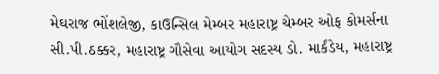મેઘરાજ ભોંશલેજી, કાઉન્સિલ મેમ્બર મહારાષ્ટ્ર ચેમ્બર ઓફ કોમર્સના સી.પી.ઠક્કર, મહારાષ્ટ્ર ગૌસેવા આયોગ સદસ્ય ડો. માર્કંડેય, મહારાષ્ટ્ર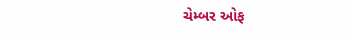ચેમ્બર ઓફ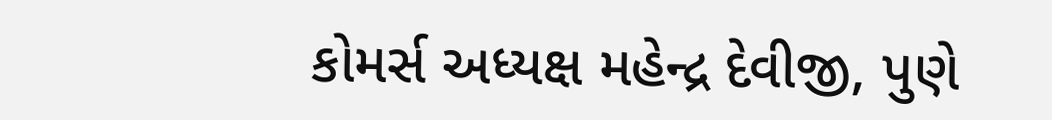કોમર્સ અધ્યક્ષ મહેન્દ્ર દેવીજી, પુણે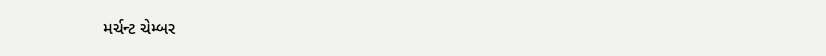મર્ચન્ટ ચેમ્બર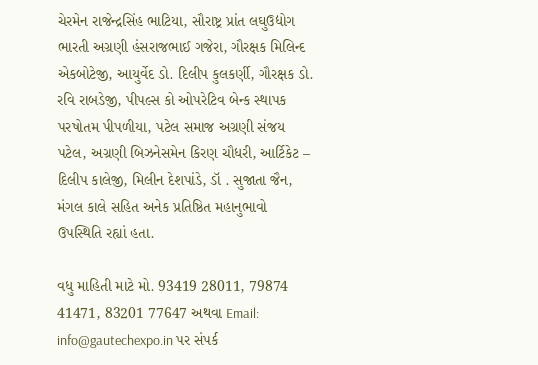ચેરમેન રાજેન્દ્રસિંહ ભાટિયા, સૌરાષ્ટ્ર પ્રાંત લઘુઉદ્યોગ ભારતી અગ્રણી હંસરાજભાઈ ગજેરા, ગૌરક્ષક મિલિન્દ એકબોટેજી, આયુર્વેદ ડો. દિલીપ કુલકર્ણી, ગૌરક્ષક ડો. રવિ રાબડેજી, પીપલ્સ કો ઓપરેટિવ બેન્ક સ્થાપક પરષોતમ પીપળીયા, પટેલ સમાજ અગ્રણી સંજય પટેલ, અગ્રણી બિઝનેસમેન કિરણ ચૌધરી, આર્ટિકેટ – દિલીપ કાલેજી, મિલીન દેશપાંડે, ડૉ . સુજાતા જૈન, મંગલ કાલે સહિત અનેક પ્રતિષ્ઠિત મહાનુભાવો ઉપસ્થિતિ રહ્યાં હતા.

વધુ માહિતી માટે મો. 93419 28011, 79874 41471, 83201 77647 અથવા Email: info@gautechexpo.in પર સંપર્ક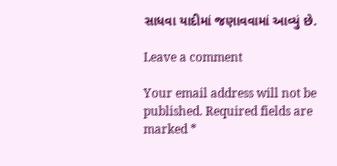સાધવા યાદીમાં જણાવવામાં આવ્યું છે.

Leave a comment

Your email address will not be published. Required fields are marked *